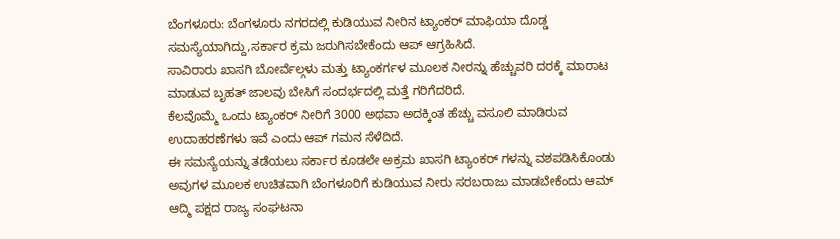ಬೆಂಗಳೂರು: ಬೆಂಗಳೂರು ನಗರದಲ್ಲಿ ಕುಡಿಯುವ ನೀರಿನ ಟ್ಯಾಂಕರ್ ಮಾಫಿಯಾ ದೊಡ್ಡ ಸಮಸ್ಯೆಯಾಗಿದ್ದು,ಸರ್ಕಾರ ಕ್ರಮ ಜರುಗಿಸಬೇಕೆಂದು ಆಪ್ ಆಗ್ರಹಿಸಿದೆ.
ಸಾವಿರಾರು ಖಾಸಗಿ ಬೋರ್ವೆಲ್ಗಳು ಮತ್ತು ಟ್ಯಾಂಕರ್ಗಳ ಮೂಲಕ ನೀರನ್ನು ಹೆಚ್ಚುವರಿ ದರಕ್ಕೆ ಮಾರಾಟ ಮಾಡುವ ಬೃಹತ್ ಜಾಲವು ಬೇಸಿಗೆ ಸಂದರ್ಭದಲ್ಲಿ ಮತ್ತೆ ಗರಿಗೆದರಿದೆ.
ಕೆಲವೊಮ್ಮೆ ಒಂದು ಟ್ಯಾಂಕರ್ ನೀರಿಗೆ 3000 ಅಥವಾ ಅದಕ್ಕಿಂತ ಹೆಚ್ಚು ವಸೂಲಿ ಮಾಡಿರುವ ಉದಾಹರಣೆಗಳು ಇವೆ ಎಂದು ಆಪ್ ಗಮನ ಸೆಳೆದಿದೆ.
ಈ ಸಮಸ್ಯೆಯನ್ನು ತಡೆಯಲು ಸರ್ಕಾರ ಕೂಡಲೇ ಅಕ್ರಮ ಖಾಸಗಿ ಟ್ಯಾಂಕರ್ ಗಳನ್ನು ವಶಪಡಿಸಿಕೊಂಡು ಅವುಗಳ ಮೂಲಕ ಉಚಿತವಾಗಿ ಬೆಂಗಳೂರಿಗೆ ಕುಡಿಯುವ ನೀರು ಸರಬರಾಜು ಮಾಡಬೇಕೆಂದು ಆಮ್ ಆದ್ಮಿ ಪಕ್ಷದ ರಾಜ್ಯ ಸಂಘಟನಾ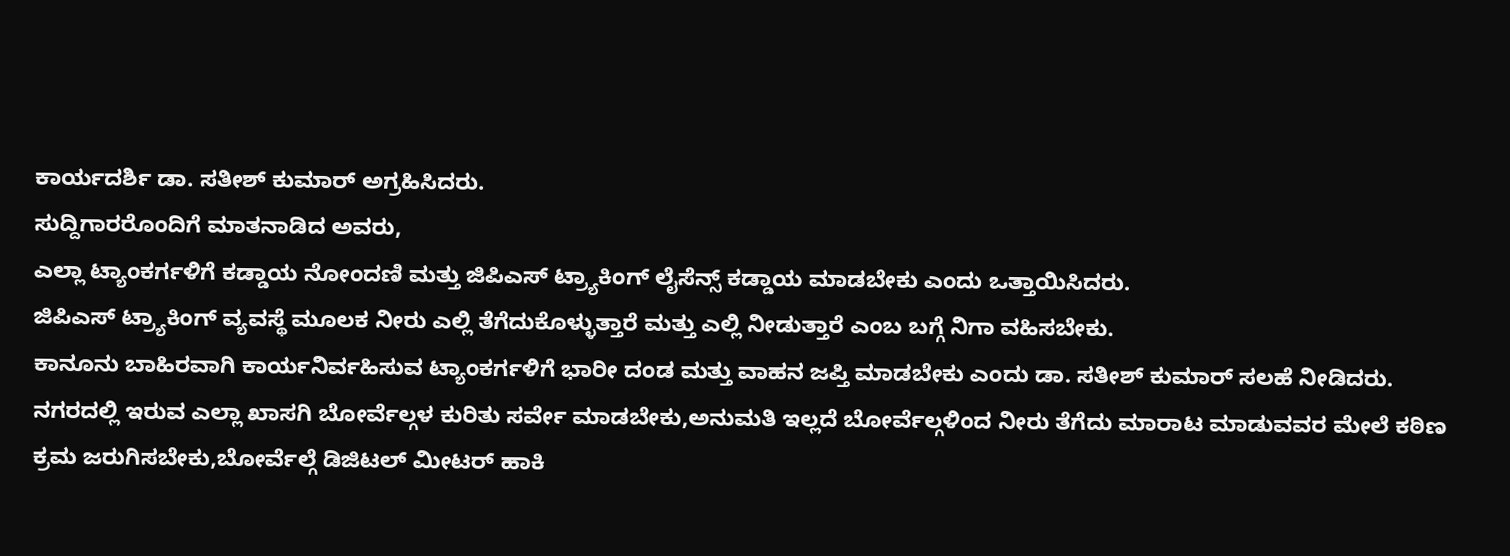ಕಾರ್ಯದರ್ಶಿ ಡಾ. ಸತೀಶ್ ಕುಮಾರ್ ಅಗ್ರಹಿಸಿದರು.
ಸುದ್ದಿಗಾರರೊಂದಿಗೆ ಮಾತನಾಡಿದ ಅವರು,
ಎಲ್ಲಾ ಟ್ಯಾಂಕರ್ಗಳಿಗೆ ಕಡ್ಡಾಯ ನೋಂದಣಿ ಮತ್ತು ಜಿಪಿಎಸ್ ಟ್ರ್ಯಾಕಿಂಗ್ ಲೈಸೆನ್ಸ್ ಕಡ್ಡಾಯ ಮಾಡಬೇಕು ಎಂದು ಒತ್ತಾಯಿಸಿದರು.
ಜಿಪಿಎಸ್ ಟ್ರ್ಯಾಕಿಂಗ್ ವ್ಯವಸ್ಥೆ ಮೂಲಕ ನೀರು ಎಲ್ಲಿ ತೆಗೆದುಕೊಳ್ಳುತ್ತಾರೆ ಮತ್ತು ಎಲ್ಲಿ ನೀಡುತ್ತಾರೆ ಎಂಬ ಬಗ್ಗೆ ನಿಗಾ ವಹಿಸಬೇಕು.
ಕಾನೂನು ಬಾಹಿರವಾಗಿ ಕಾರ್ಯನಿರ್ವಹಿಸುವ ಟ್ಯಾಂಕರ್ಗಳಿಗೆ ಭಾರೀ ದಂಡ ಮತ್ತು ವಾಹನ ಜಪ್ತಿ ಮಾಡಬೇಕು ಎಂದು ಡಾ. ಸತೀಶ್ ಕುಮಾರ್ ಸಲಹೆ ನೀಡಿದರು.
ನಗರದಲ್ಲಿ ಇರುವ ಎಲ್ಲಾ ಖಾಸಗಿ ಬೋರ್ವೆಲ್ಗಳ ಕುರಿತು ಸರ್ವೇ ಮಾಡಬೇಕು,ಅನುಮತಿ ಇಲ್ಲದೆ ಬೋರ್ವೆಲ್ಗಳಿಂದ ನೀರು ತೆಗೆದು ಮಾರಾಟ ಮಾಡುವವರ ಮೇಲೆ ಕಠಿಣ ಕ್ರಮ ಜರುಗಿಸಬೇಕು,ಬೋರ್ವೆಲ್ಗೆ ಡಿಜಿಟಲ್ ಮೀಟರ್ ಹಾಕಿ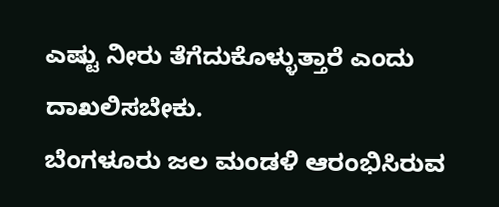ಎಷ್ಟು ನೀರು ತೆಗೆದುಕೊಳ್ಳುತ್ತಾರೆ ಎಂದು ದಾಖಲಿಸಬೇಕು.
ಬೆಂಗಳೂರು ಜಲ ಮಂಡಳಿ ಆರಂಭಿಸಿರುವ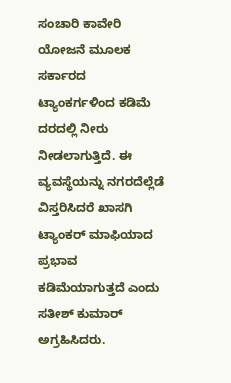ಸಂಚಾರಿ ಕಾವೇರಿ ಯೋಜನೆ ಮೂಲಕ ಸರ್ಕಾರದ ಟ್ಯಾಂಕರ್ಗಳಿಂದ ಕಡಿಮೆ ದರದಲ್ಲಿ ನೀರು ನೀಡಲಾಗುತ್ತಿದೆ. ಈ ವ್ಯವಸ್ಥೆಯನ್ನು ನಗರದೆಲ್ಲೆಡೆ ವಿಸ್ತರಿಸಿದರೆ ಖಾಸಗಿ ಟ್ಯಾಂಕರ್ ಮಾಫಿಯಾದ ಪ್ರಭಾವ ಕಡಿಮೆಯಾಗುತ್ತದೆ ಎಂದು ಸತೀಶ್ ಕುಮಾರ್ ಅಗ್ರಹಿಸಿದರು.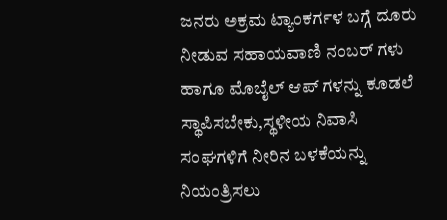ಜನರು ಅಕ್ರಮ ಟ್ಯಾಂಕರ್ಗಳ ಬಗ್ಗೆ ದೂರು ನೀಡುವ ಸಹಾಯವಾಣಿ ನಂಬರ್ ಗಳು ಹಾಗೂ ಮೊಬೈಲ್ ಆಪ್ ಗಳನ್ನು ಕೂಡಲೆ ಸ್ಥಾಪಿಸಬೇಕು,ಸ್ಥಳೀಯ ನಿವಾಸಿ ಸಂಘಗಳಿಗೆ ನೀರಿನ ಬಳಕೆಯನ್ನು ನಿಯಂತ್ರಿಸಲು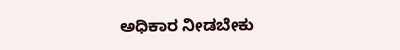ಅಧಿಕಾರ ನೀಡಬೇಕು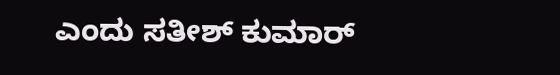ಎಂದು ಸತೀಶ್ ಕುಮಾರ್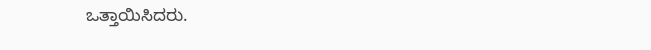ಒತ್ತಾಯಿಸಿದರು.